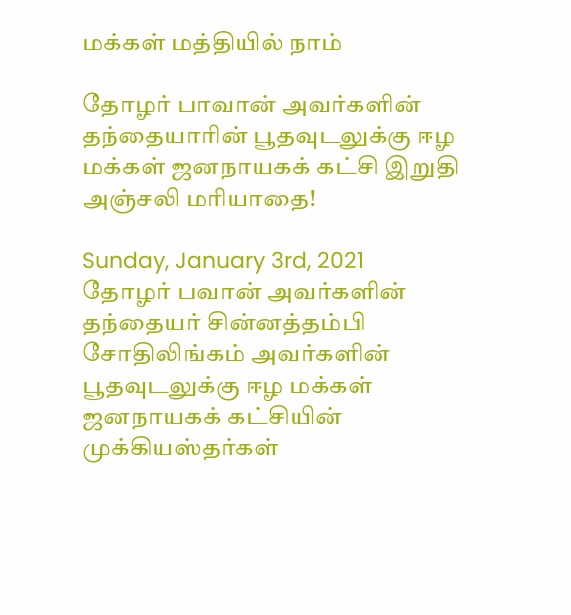மக்கள் மத்தியில் நாம்

தோழர் பாவான் அவர்களின் தந்தையாரின் பூதவுடலுக்கு ஈழ மக்கள் ஜனநாயகக் கட்சி இறுதி அஞ்சலி மரியாதை!

Sunday, January 3rd, 2021
தோழர் பவான் அவர்களின் தந்தையர் சின்னத்தம்பி சோதிலிங்கம் அவர்களின் பூதவுடலுக்கு ஈழ மக்கள் ஜனநாயகக் கட்சியின் முக்கியஸ்தர்கள்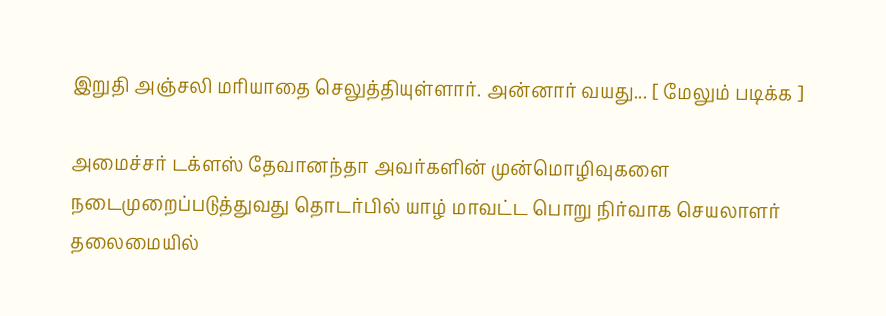இறுதி அஞ்சலி மரியாதை செலுத்தியுள்ளார். அன்னார் வயது... [ மேலும் படிக்க ]

அமைச்சர் டக்ளஸ் தேவானந்தா அவர்களின் முன்மொழிவுகளை நடைமுறைப்படுத்துவது தொடர்பில் யாழ் மாவட்ட பொறு நிர்வாக செயலாளர் தலைமையில்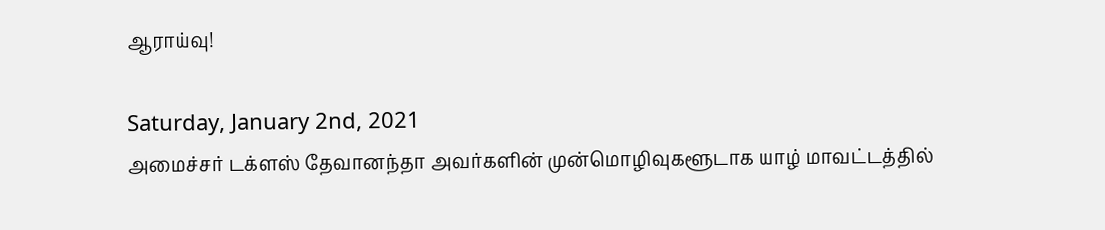ஆராய்வு!

Saturday, January 2nd, 2021
அமைச்சர் டக்ளஸ் தேவானந்தா அவர்களின் முன்மொழிவுகளூடாக யாழ் மாவட்டத்தில்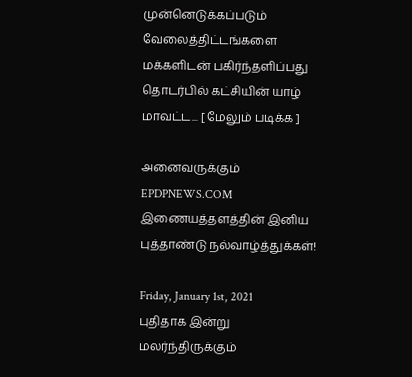முன்னெடுக்கப்படும் வேலைத்திட்டங்களை மக்களிடன் பகிர்ந்தளிப்பது தொடர்பில் கட்சியின் யாழ் மாவட்ட... [ மேலும் படிக்க ]

அனைவருக்கும் EPDPNEWS.COM இணையத்தளத்தின் இனிய புத்தாண்டு நல்வாழ்த்துக்கள்!

Friday, January 1st, 2021
புதிதாக இன்று மலர்ந்திருக்கும்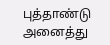புத்தாண்டு அனைத்து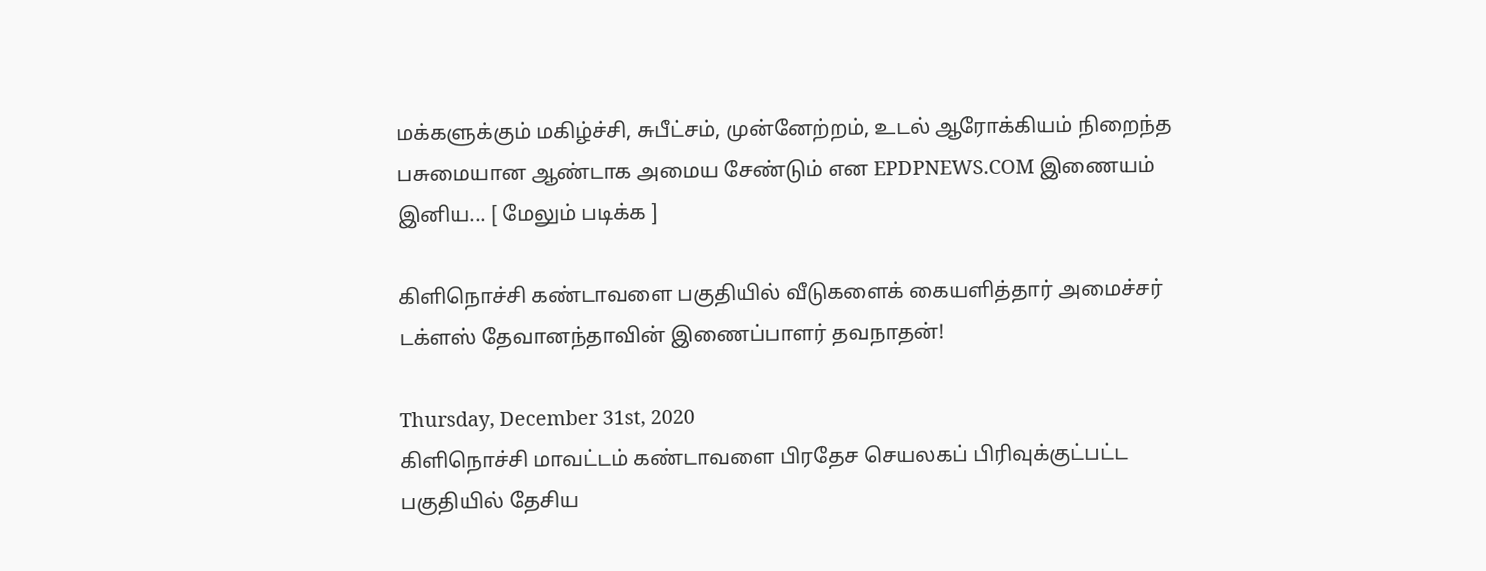மக்களுக்கும் மகிழ்ச்சி, சுபீட்சம், முன்னேற்றம், உடல் ஆரோக்கியம் நிறைந்த பசுமையான ஆண்டாக அமைய சேண்டும் என EPDPNEWS.COM இணையம் இனிய... [ மேலும் படிக்க ]

கிளிநொச்சி கண்டாவளை பகுதியில் வீடுகளைக் கையளித்தார் அமைச்சர் டக்ளஸ் தேவானந்தாவின் இணைப்பாளர் தவநாதன்!

Thursday, December 31st, 2020
கிளிநொச்சி மாவட்டம் கண்டாவளை பிரதேச செயலகப் பிரிவுக்குட்பட்ட பகுதியில் தேசிய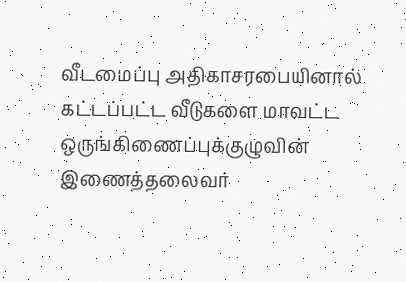வீடமைப்பு அதிகாசரபையினால் கட்டப்பட்ட வீடுகளை மாவட்ட ஒருங்கிணைப்புக்குழுவின் இணைத்தலைவர்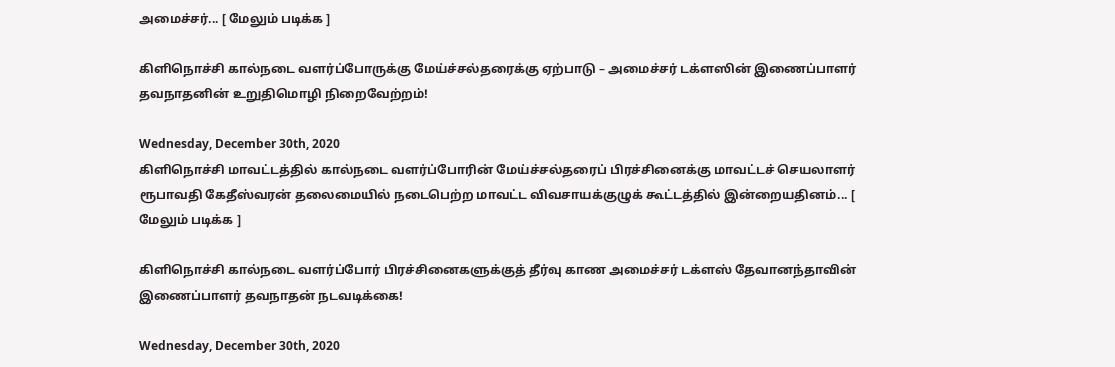அமைச்சர்... [ மேலும் படிக்க ]

கிளிநொச்சி கால்நடை வளர்ப்போருக்கு மேய்ச்சல்தரைக்கு ஏற்பாடு – அமைச்சர் டக்ளஸின் இணைப்பாளர் தவநாதனின் உறுதிமொழி நிறைவேற்றம்!

Wednesday, December 30th, 2020
கிளிநொச்சி மாவட்டத்தில் கால்நடை வளர்ப்போரின் மேய்ச்சல்தரைப் பிரச்சினைக்கு மாவட்டச் செயலாளர் ரூபாவதி கேதீஸ்வரன் தலைமையில் நடைபெற்ற மாவட்ட விவசாயக்குழுக் கூட்டத்தில் இன்றையதினம்... [ மேலும் படிக்க ]

கிளிநொச்சி கால்நடை வளர்ப்போர் பிரச்சினைகளுக்குத் தீர்வு காண அமைச்சர் டக்ளஸ் தேவானந்தாவின் இணைப்பாளர் தவநாதன் நடவடிக்கை!

Wednesday, December 30th, 2020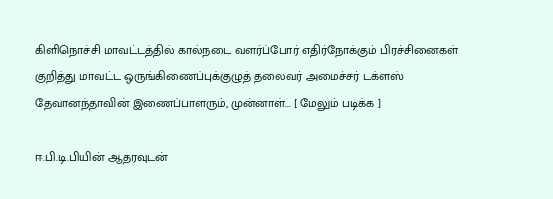கிளிநொச்சி மாவட்டத்தில் கால்நடை வளர்ப்போர் எதிர்நோக்கும் பிரச்சினைகள் குறித்து மாவட்ட ஒருங்கிணைப்புக்குழுத் தலைவர் அமைச்சர் டக்ளஸ் தேவானந்தாவின் இணைப்பாளரும், முன்னாள்... [ மேலும் படிக்க ]

ஈ.பி.டி.பியின் ஆதரவுடன்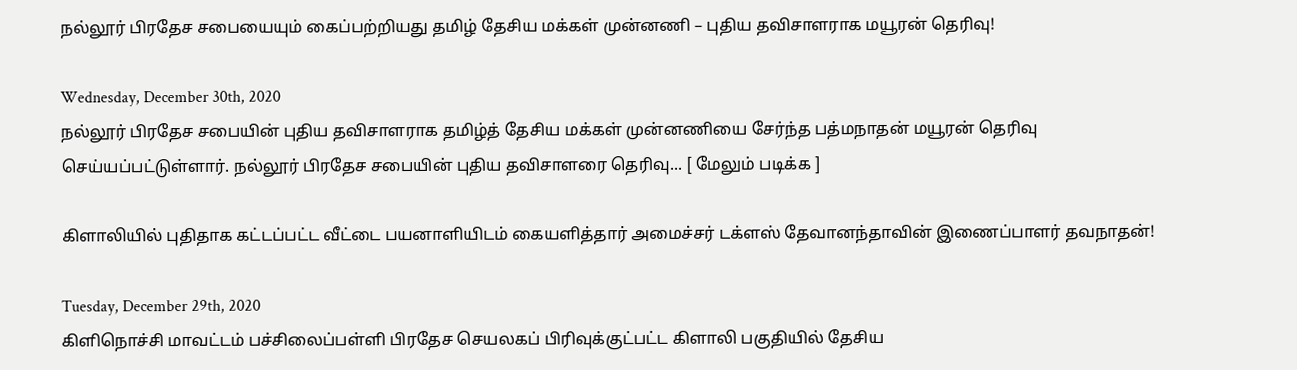நல்லூர் பிரதேச சபையையும் கைப்பற்றியது தமிழ் தேசிய மக்கள் முன்னணி – புதிய தவிசாளராக மயூரன் தெரிவு!

Wednesday, December 30th, 2020
நல்லூர் பிரதேச சபையின் புதிய தவிசாளராக தமிழ்த் தேசிய மக்கள் முன்னணியை சேர்ந்த பத்மநாதன் மயூரன் தெரிவு செய்யப்பட்டுள்ளார். நல்லூர் பிரதேச சபையின் புதிய தவிசாளரை தெரிவு... [ மேலும் படிக்க ]

கிளாலியில் புதிதாக கட்டப்பட்ட வீட்டை பயனாளியிடம் கையளித்தார் அமைச்சர் டக்ளஸ் தேவானந்தாவின் இணைப்பாளர் தவநாதன்!

Tuesday, December 29th, 2020
கிளிநொச்சி மாவட்டம் பச்சிலைப்பள்ளி பிரதேச செயலகப் பிரிவுக்குட்பட்ட கிளாலி பகுதியில் தேசிய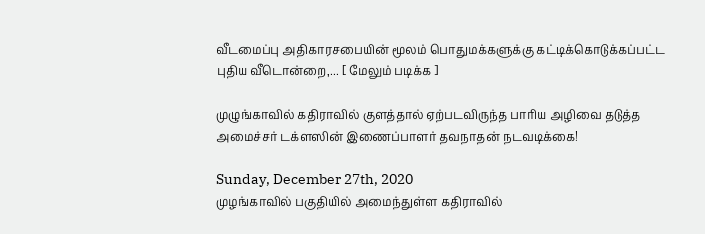வீடமைப்பு அதிகாரசபையின் மூலம் பொதுமக்களுக்கு கட்டிக்கொடுக்கப்பட்ட புதிய வீடொன்றை,... [ மேலும் படிக்க ]

முழுங்காவில் கதிராவில் குளத்தால் ஏற்படவிருந்த பாரிய அழிவை தடுத்த அமைச்சர் டக்ளஸின் இணைப்பாளர் தவநாதன் நடவடிக்கை!

Sunday, December 27th, 2020
முழங்காவில் பகுதியில் அமைந்துள்ள கதிராவில்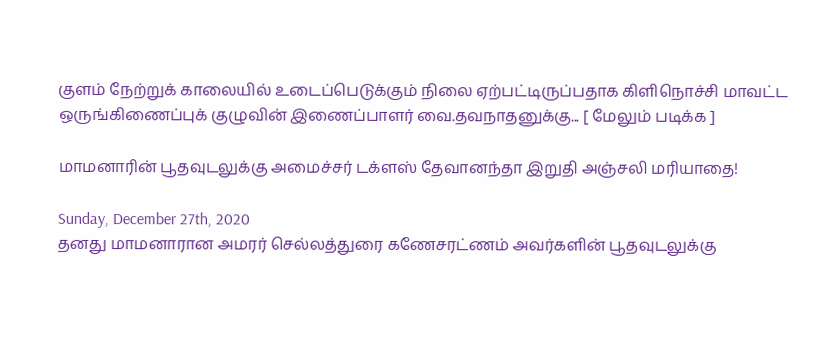குளம் நேற்றுக் காலையில் உடைப்பெடுக்கும் நிலை ஏற்பட்டிருப்பதாக கிளிநொச்சி மாவட்ட ஒருங்கிணைப்புக் குழுவின் இணைப்பாளர் வை.தவநாதனுக்கு... [ மேலும் படிக்க ]

மாமனாரின் பூதவுடலுக்கு அமைச்சர் டக்ளஸ் தேவானந்தா இறுதி அஞ்சலி மரியாதை!

Sunday, December 27th, 2020
தனது மாமனாரான அமரர் செல்லத்துரை கணேசரட்ணம் அவர்களின் பூதவுடலுக்கு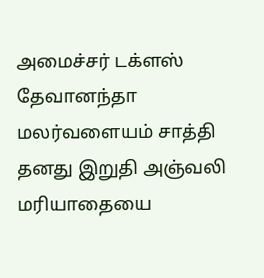அமைச்சர் டக்ளஸ் தேவானந்தா மலர்வளையம் சாத்தி தனது இறுதி அஞ்வலி மரியாதையை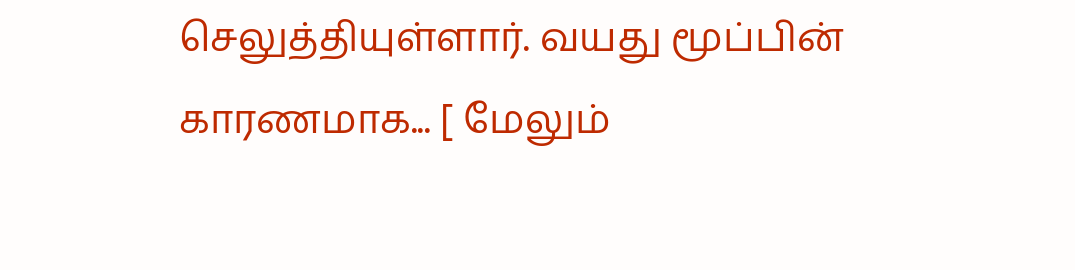செலுத்தியுள்ளார். வயது மூப்பின் காரணமாக... [ மேலும்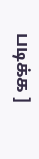படிக்க ]